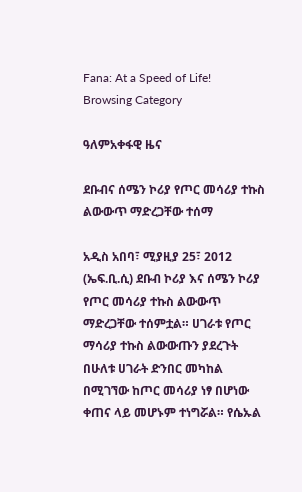Fana: At a Speed of Life!
Browsing Category

ዓለምአቀፋዊ ዜና

ደቡብና ሰሜን ኮሪያ የጦር መሳሪያ ተኩስ ልውውጥ ማድረጋቸው ተሰማ

አዲስ አበባ፣ ሚያዚያ 25፣ 2012 (ኤፍ.ቢ.ሲ) ደቡብ ኮሪያ እና ሰሜን ኮሪያ የጦር መሳሪያ ተኩስ ልውውጥ ማድረጋቸው ተሰምቷል። ሀገራቱ የጦር ማሳሪያ ተኩስ ልውውጡን ያደረጉት በሁለቱ ሀገራት ድንበር መካከል በሚገኘው ከጦር መሳሪያ ነፃ በሆነው ቀጠና ላይ መሆኑም ተነግሯል። የሴኡል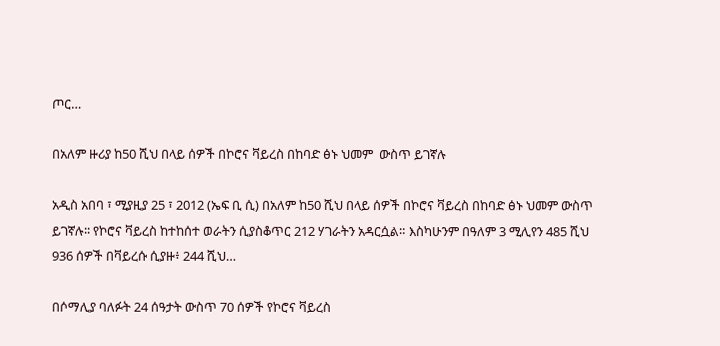ጦር…

በአለም ዙሪያ ከ50 ሺህ በላይ ሰዎች በኮሮና ቫይረስ በከባድ ፅኑ ህመም  ውስጥ ይገኛሉ

አዲስ አበባ ፣ ሚያዚያ 25 ፣ 2012 (ኤፍ ቢ ሲ) በአለም ከ50 ሺህ በላይ ሰዎች በኮሮና ቫይረስ በከባድ ፅኑ ህመም ውስጥ ይገኛሉ፡፡ የኮሮና ቫይረስ ከተከሰተ ወራትን ሲያስቆጥር 212 ሃገራትን አዳርሷል። እስካሁንም በዓለም 3 ሚሊየን 485 ሺህ 936 ሰዎች በቫይረሱ ሲያዙ፥ 244 ሺህ…

በሶማሊያ ባለፉት 24 ሰዓታት ውስጥ 70 ሰዎች የኮሮና ቫይረስ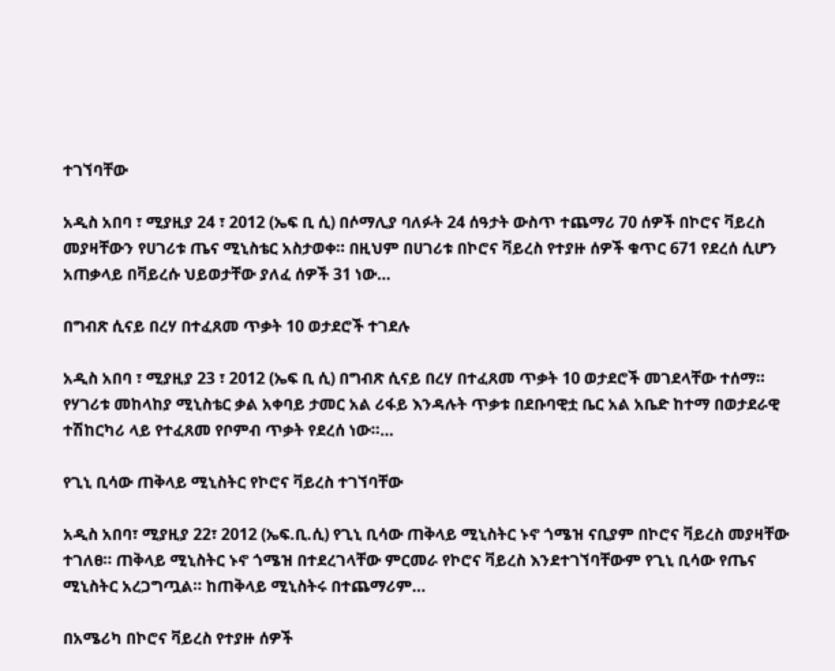ተገኘባቸው

አዲስ አበባ ፣ ሚያዚያ 24 ፣ 2012 (ኤፍ ቢ ሲ) በሶማሊያ ባለፉት 24 ሰዓታት ውስጥ ተጨማሪ 70 ሰዎች በኮሮና ቫይረስ መያዛቸውን የሀገሪቱ ጤና ሚኒስቴር አስታወቀ። በዚህም በሀገሪቱ በኮሮና ቫይረስ የተያዙ ሰዎች ቁጥር 671 የደረሰ ሲሆን አጠቃላይ በቫይረሱ ህይወታቸው ያለፈ ሰዎች 31 ነው…

በግብጽ ሲናይ በረሃ በተፈጸመ ጥቃት 10 ወታደሮች ተገደሉ

አዲስ አበባ ፣ ሚያዚያ 23 ፣ 2012 (ኤፍ ቢ ሲ) በግብጽ ሲናይ በረሃ በተፈጸመ ጥቃት 10 ወታደሮች መገደላቸው ተሰማ። የሃገሪቱ መከላከያ ሚኒስቴር ቃል አቀባይ ታመር አል ሪፋይ እንዳሉት ጥቃቱ በደቡባዊቷ ቤር አል አቤድ ከተማ በወታደራዊ ተሽከርካሪ ላይ የተፈጸመ የቦምብ ጥቃት የደረሰ ነው።…

የጊኒ ቢሳው ጠቅላይ ሚኒስትር የኮሮና ቫይረስ ተገኘባቸው

አዲስ አበባ፣ ሚያዚያ 22፣ 2012 (ኤፍ.ቢ.ሲ) የጊኒ ቢሳው ጠቅላይ ሚኒስትር ኑኖ ጎሜዝ ናቢያም በኮሮና ቫይረስ መያዛቸው ተገለፀ። ጠቅላይ ሚኒስትር ኑኖ ጎሜዝ በተደረገላቸው ምርመራ የኮሮና ቫይረስ እንደተገኘባቸውም የጊኒ ቢሳው የጤና ሚኒስትር አረጋግጧል። ከጠቅላይ ሚኒስትሩ በተጨማሪም…

በአሜሪካ በኮሮና ቫይረስ የተያዙ ሰዎች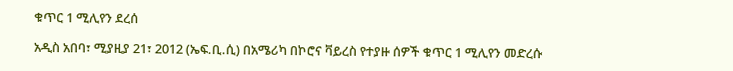ቁጥር 1 ሚሊየን ደረሰ

አዲስ አበባ፣ ሚያዚያ 21፣ 2012 (ኤፍ.ቢ.ሲ) በአሜሪካ በኮሮና ቫይረስ የተያዙ ሰዎች ቁጥር 1 ሚሊየን መድረሱ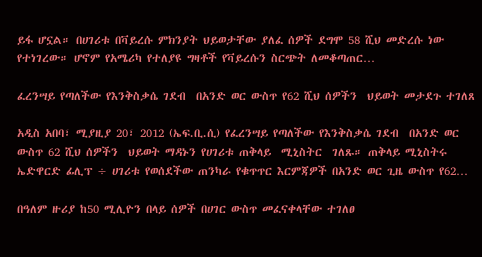ይፋ ሆኗል። በሀገሪቱ በቫይረሱ ምክንያት ህይወታቸው ያለፈ ሰዎች ደግሞ 58 ሺህ መድረሱ ነው የተነገረው። ሆኖም የአሜሪካ የተለያዩ ግዛቶች የቫይረሱን ስርጭት ለመቆጣጠር…

ፈረንሣይ የጣለችው የእንቅስቃሴ ገደብ  በአንድ ወር ውስጥ የ62 ሺህ ሰዎችን  ህይወት መታደጉ ተገለጸ

አዲስ አበባ፣ ሚያዚያ 20፣ 2012 (ኤፍ.ቢ.ሲ) የፈረንሣይ የጣለችው የእንቅስቃሴ ገደብ  በአንድ ወር ውስጥ 62 ሺህ ሰዎችን  ህይወት ማዳኑን የሀገሪቱ ጠቅላይ  ሚኒስትር  ገለጹ። ጠቅላይ ሚኒስትሩ ኤድዋርድ ፊሊፕ ÷ ሀገሪቱ የወሰደችው ጠንካራ የቁጥጥር እርምጃዎች በአንድ ወር ጊዜ ውስጥ የ62…

በዓለም ዙሪያ ከ50 ሚሊዮን በላይ ሰዎች በሀገር ውስጥ መፈናቀላቸው ተገለፀ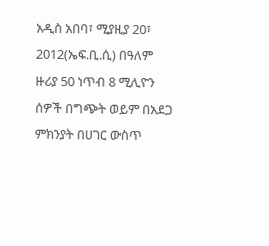አዲስ አበባ፣ ሚያዚያ 20፣ 2012(ኤፍ.ቢ.ሲ) በዓለም ዙሪያ 50 ነጥብ 8 ሚሊዮን ሰዎች በግጭት ወይም በአደጋ ምክንያት በሀገር ውስጥ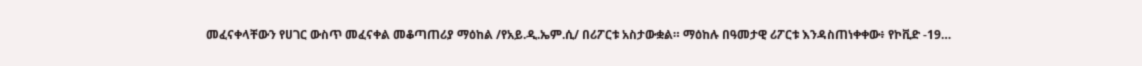መፈናቀላቸውን የሀገር ውስጥ መፈናቀል መቆጣጠሪያ ማዕከል /የአይ.ዲ.ኤም.ሲ/ በሪፖርቱ አስታውቋል። ማዕከሉ በዓመታዊ ሪፖርቱ እንዳስጠነቀቀው፥ የኮቪድ -19…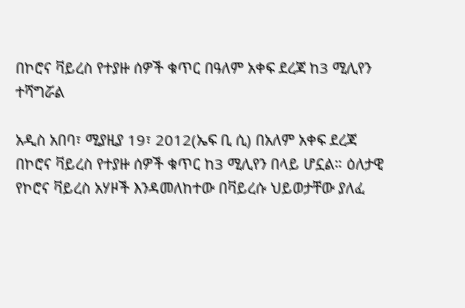በኮሮና ቫይረስ የተያዙ ሰዎች ቁጥር በዓለም አቀፍ ደረጃ ከ3 ሚሊየን ተሻግሯል

አዲስ አበባ፣ ሚያዚያ 19፣ 2012(ኤፍ ቢ ሲ) በአለም አቀፍ ደረጃ በኮሮና ቫይረስ የተያዙ ሰዎች ቁጥር ከ3 ሚሊየን በላይ ሆኗል። ዕለታዊ የኮሮና ቫይረስ አሃዞች እንዳመለከተው በቫይረሱ ህይወታቸው ያለፈ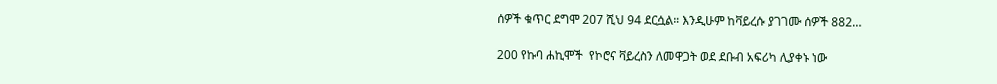ሰዎች ቁጥር ደግሞ 207 ሺህ 94 ደርሷል። እንዲሁም ከቫይረሱ ያገገሙ ሰዎች 882…

200 የኩባ ሐኪሞች  የኮሮና ቫይረስን ለመዋጋት ወደ ደቡብ አፍሪካ ሊያቀኑ ነው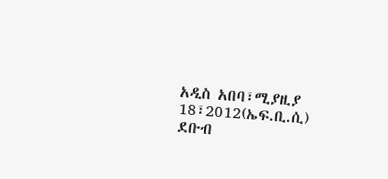አዲስ አበባ፣ሚያዚያ 18፣2012(ኤፍ.ቢ.ሲ) ደቡብ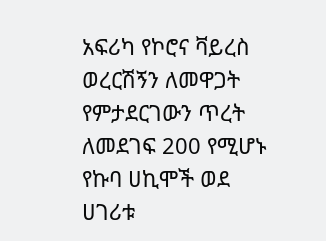አፍሪካ የኮሮና ቫይረስ ወረርሽኝን ለመዋጋት የምታደርገውን ጥረት ለመደገፍ 200 የሚሆኑ የኩባ ሀኪሞች ወደ ሀገሪቱ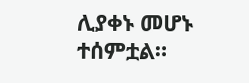ሊያቀኑ መሆኑ ተሰምቷል።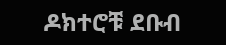ዶክተሮቹ ደቡብ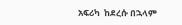አፍሪካ  ከደረሱ በኋላም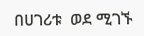በሀገሪቱ  ወደ ሚገኙ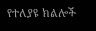የተለያዩ ክልሎች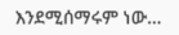እንደሚሰማሩም ነው…